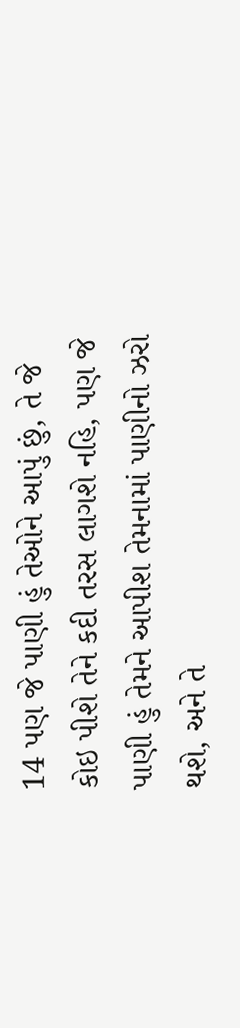14 પણ જે પાણી હું તેઓને આપું છું, તે જે કોઇ પીશે તેને કદી તરસ લાગશે નહિ, પણ જે પાણી હું તેમને આપીશ તેમનામાં પાણીનો ઝરો થશે, અને તે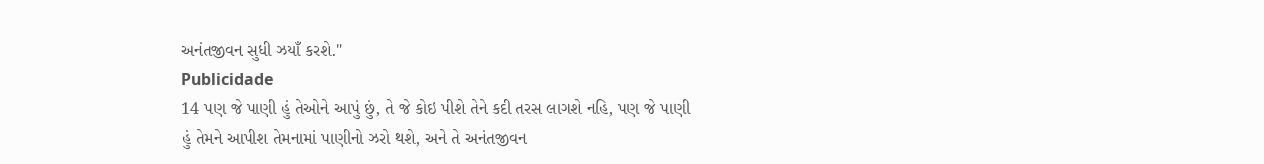અનંતજીવન સુધી ઝયાઁ કરશે."
Publicidade
14 પણ જે પાણી હું તેઓને આપું છું, તે જે કોઇ પીશે તેને કદી તરસ લાગશે નહિ, પણ જે પાણી હું તેમને આપીશ તેમનામાં પાણીનો ઝરો થશે, અને તે અનંતજીવન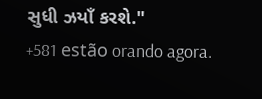સુધી ઝયાઁ કરશે."
+581 estão orando agora.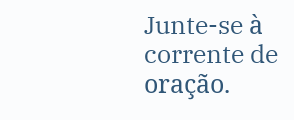Junte-se à corrente de oração.